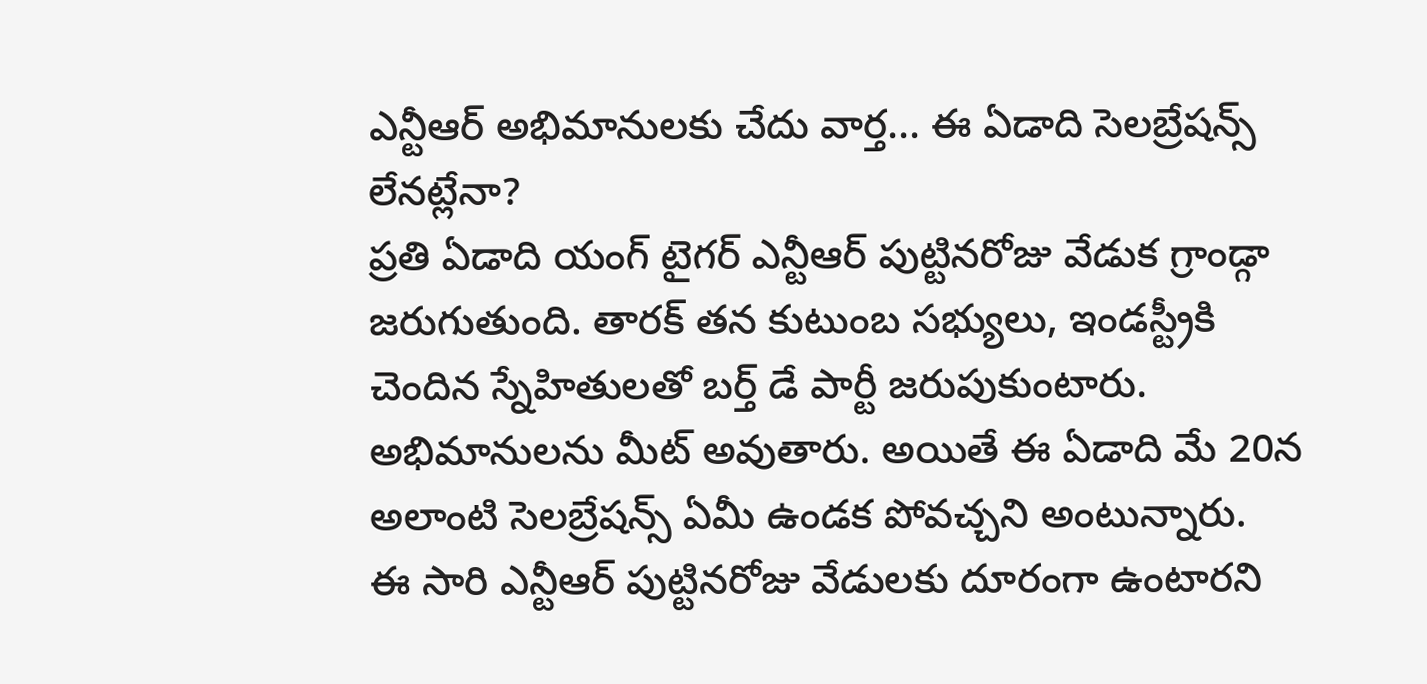ఎన్టీఆర్ అభిమానులకు చేదు వార్త... ఈ ఏడాది సెలబ్రేషన్స్ లేనట్లేనా?
ప్రతి ఏడాది యంగ్ టైగర్ ఎన్టీఆర్ పుట్టినరోజు వేడుక గ్రాండ్గా జరుగుతుంది. తారక్ తన కుటుంబ సభ్యులు, ఇండస్ట్రీకి చెందిన స్నేహితులతో బర్త్ డే పార్టీ జరుపుకుంటారు. అభిమానులను మీట్ అవుతారు. అయితే ఈ ఏడాది మే 20న అలాంటి సెలబ్రేషన్స్ ఏమీ ఉండక పోవచ్చని అంటున్నారు.
ఈ సారి ఎన్టీఆర్ పుట్టినరోజు వేడులకు దూరంగా ఉంటారని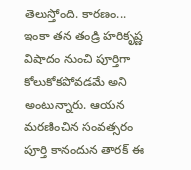తెలుస్తోంది. కారణం... ఇంకా తన తండ్రి హరికృష్ణ విషాదం నుంచి పూర్తిగా కోలుకోకపోవడమే అని అంటున్నారు. ఆయన మరణించిన సంవత్సరం పూర్తి కానందున తారక్ ఈ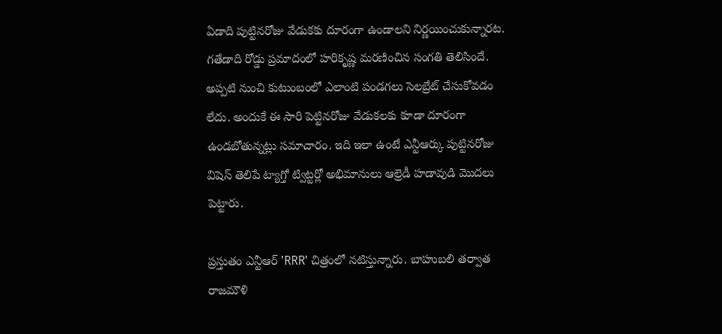ఏడాది పుట్టినరోజు వేడుకకు దూరంగా ఉండాలని నిర్ణయించుకున్నారట.
గతేడాది రోడ్డు ప్రమాదంలో హరికృష్ణ మరణించిన సంగతి తెలిసిందే. అప్పటి నుంచి కుటుంబంలో ఎలాంటి పండగలు సెలబ్రేట్ చేసుకోవడం లేదు. అందుకే ఈ సారి పెట్టినరోజు వేడుకలకు కూడా దూరంగా ఉండబోతున్నట్లు సమాచారం. ఇది ఇలా ఉంటే ఎన్టీఆర్కు పుట్టినరోజు విషెస్ తెలిపే ట్యాగ్తో ట్విట్టర్లో అభిమానులు ఆల్రెడీ హడావుడి మొదలు పెట్టారు.

ప్రస్తుతం ఎన్టీఆర్ 'RRR' చిత్రంలో నటిస్తున్నారు. బాహుబలి తర్వాత రాజమౌళి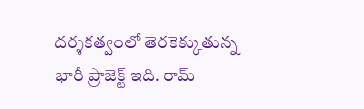దర్శకత్వంలో తెరకెక్కుతున్న భారీ ప్రాజెక్ట్ ఇది. రామ్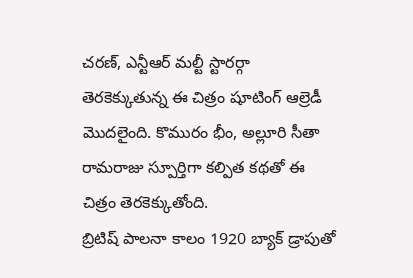చరణ్, ఎన్టీఆర్ మల్టీ స్టారర్గా తెరకెక్కుతున్న ఈ చిత్రం షూటింగ్ ఆల్రెడీ మొదలైంది. కొమురం భీం, అల్లూరి సీతా రామరాజు స్పూర్తిగా కల్పిత కథతో ఈ చిత్రం తెరకెక్కుతోంది.
బ్రిటిష్ పాలనా కాలం 1920 బ్యాక్ డ్రాపుతో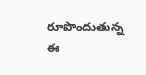రూపొందుతున్న ఈ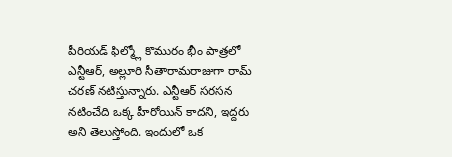పీరియడ్ ఫిల్మ్లో కొమురం భీం పాత్రలో ఎన్టీఆర్, అల్లూరి సీతారామరాజుగా రామ్ చరణ్ నటిస్తున్నారు. ఎన్టీఆర్ సరసన నటించేది ఒక్క హీరోయిన్ కాదని, ఇద్దరు అని తెలుస్తోంది. ఇందులో ఒక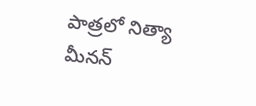పాత్రలో నిత్యా మీనన్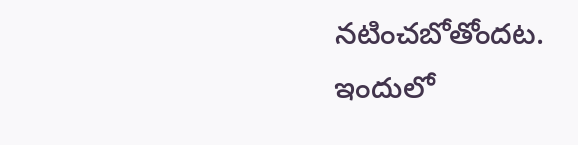నటించబోతోందట. ఇందులో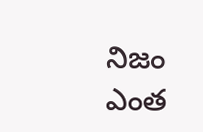నిజం ఎంత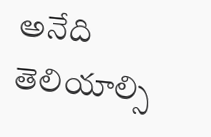అనేది తెలియాల్సి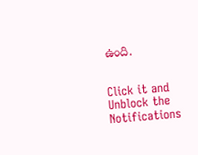ఉంది.


Click it and Unblock the Notifications